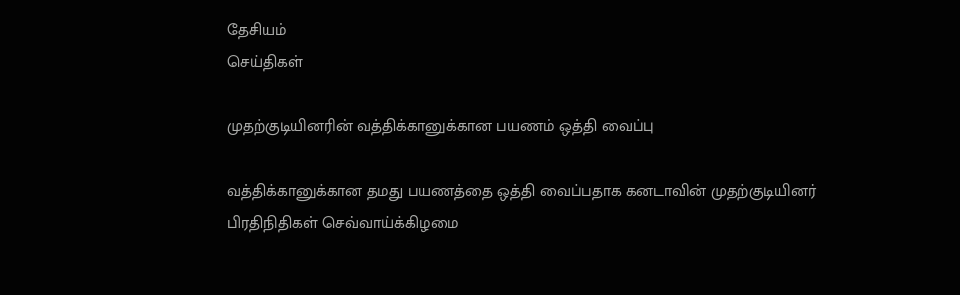தேசியம்
செய்திகள்

முதற்குடியினரின் வத்திக்கானுக்கான பயணம் ஒத்தி வைப்பு

வத்திக்கானுக்கான தமது பயணத்தை ஒத்தி வைப்பதாக கனடாவின் முதற்குடியினர் பிரதிநிதிகள் செவ்வாய்க்கிழமை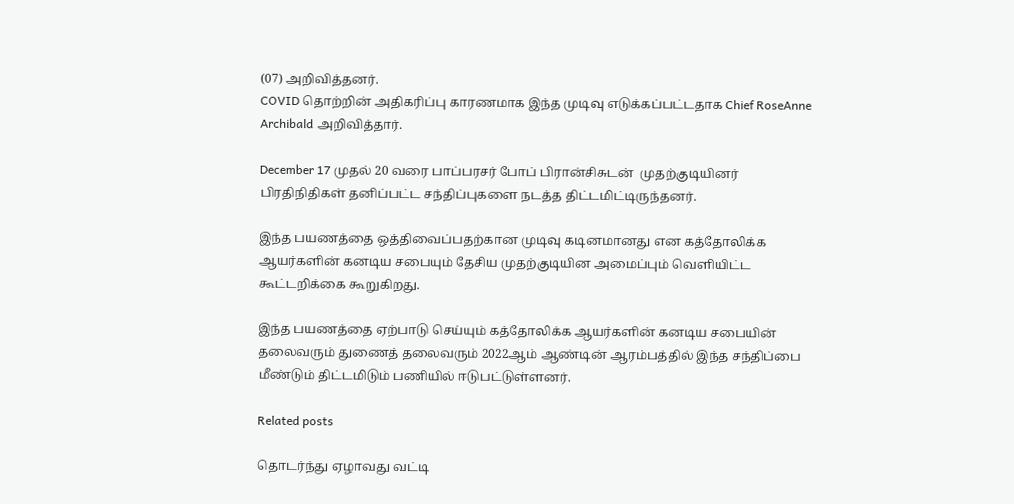(07) அறிவித்தனர்.
COVID தொற்றின் அதிகரிப்பு காரணமாக இந்த முடிவு எடுக்கப்பட்டதாக Chief RoseAnne Archibald அறிவித்தார்.

December 17 முதல் 20 வரை பாப்பரசர் போப் பிரான்சிசுடன்  முதற்குடியினர் பிரதிநிதிகள் தனிப்பட்ட சந்திப்புகளை நடத்த திட்டமிட்டிருந்தனர்.

இந்த பயணத்தை ஒத்திவைப்பதற்கான முடிவு கடினமானது என கத்தோலிக்க ஆயர்களின் கனடிய சபையும் தேசிய முதற்குடியின அமைப்பும் வெளியிட்ட கூட்டறிக்கை கூறுகிறது.

இந்த பயணத்தை ஏற்பாடு செய்யும் கத்தோலிக்க ஆயர்களின் கனடிய சபையின் தலைவரும் துணைத் தலைவரும் 2022ஆம் ஆண்டின் ஆரம்பத்தில் இந்த சந்திப்பை மீண்டும் திட்டமிடும் பணியில் ஈடுபட்டுள்ளனர்.

Related posts

தொடர்ந்து ஏழாவது வட்டி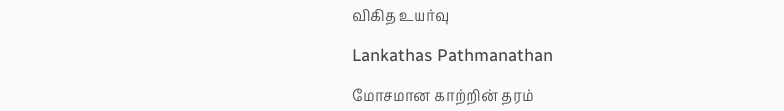விகித உயர்வு

Lankathas Pathmanathan

மோசமான காற்றின் தரம்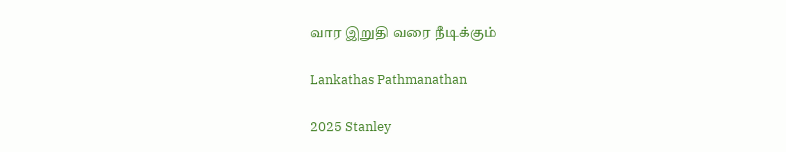வார இறுதி வரை நீடிக்கும்

Lankathas Pathmanathan

2025 Stanley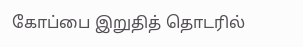கோப்பை இறுதித் தொடரில்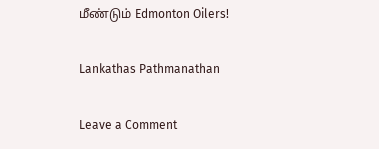மீண்டும் Edmonton Oilers!

Lankathas Pathmanathan

Leave a Comment